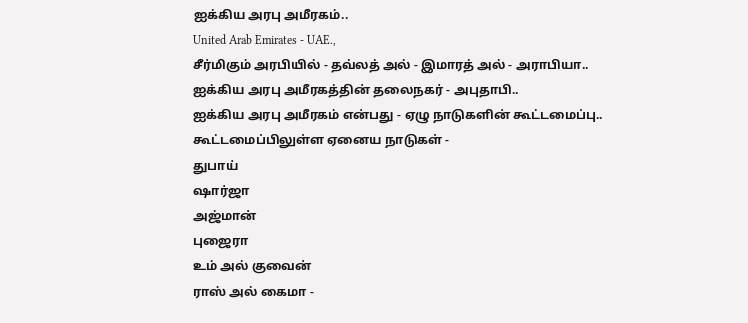ஐக்கிய அரபு அமீரகம்..
United Arab Emirates - UAE.,
சீர்மிகும் அரபியில் - தவ்லத் அல் - இமாரத் அல் - அராபியா..
ஐக்கிய அரபு அமீரகத்தின் தலைநகர் - அபுதாபி..
ஐக்கிய அரபு அமீரகம் என்பது - ஏழு நாடுகளின் கூட்டமைப்பு..
கூட்டமைப்பிலுள்ள ஏனைய நாடுகள் -
துபாய்
ஷார்ஜா
அஜ்மான்
புஜைரா
உம் அல் குவைன்
ராஸ் அல் கைமா -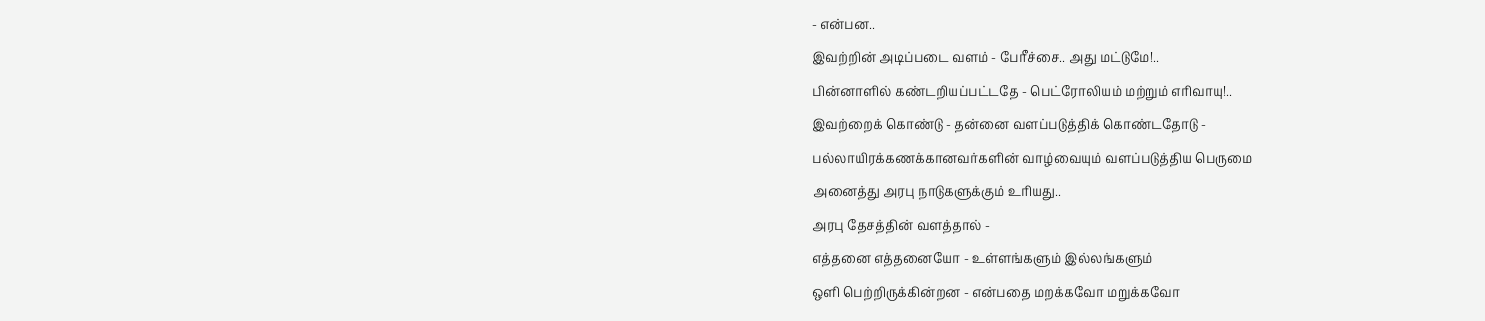- என்பன..
இவற்றின் அடிப்படை வளம் - பேரீச்சை.. அது மட்டுமே!..
பின்னாளில் கண்டறியப்பட்டதே - பெட்ரோலியம் மற்றும் எரிவாயு!..
இவற்றைக் கொண்டு - தன்னை வளப்படுத்திக் கொண்டதோடு -
பல்லாயிரக்கணக்கானவர்களின் வாழ்வையும் வளப்படுத்திய பெருமை
அனைத்து அரபு நாடுகளுக்கும் உரியது..
அரபு தேசத்தின் வளத்தால் -
எத்தனை எத்தனையோ - உள்ளங்களும் இல்லங்களும்
ஒளி பெற்றிருக்கின்றன - என்பதை மறக்கவோ மறுக்கவோ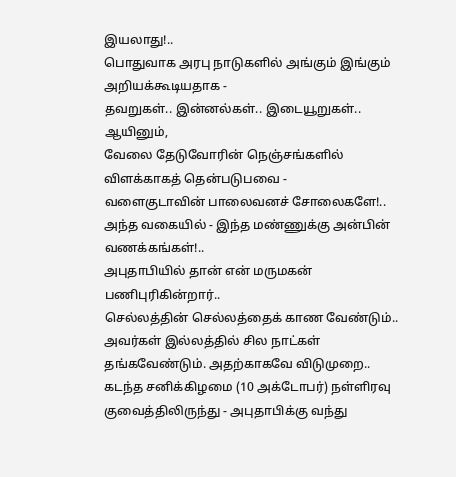இயலாது!..
பொதுவாக அரபு நாடுகளில் அங்கும் இங்கும் அறியக்கூடியதாக -
தவறுகள்.. இன்னல்கள்.. இடையூறுகள்..
ஆயினும்,
வேலை தேடுவோரின் நெஞ்சங்களில் விளக்காகத் தென்படுபவை -
வளைகுடாவின் பாலைவனச் சோலைகளே!..
அந்த வகையில் - இந்த மண்ணுக்கு அன்பின் வணக்கங்கள்!..
அபுதாபியில் தான் என் மருமகன் பணிபுரிகின்றார்..
செல்லத்தின் செல்லத்தைக் காண வேண்டும்..
அவர்கள் இல்லத்தில் சில நாட்கள் தங்கவேண்டும். அதற்காகவே விடுமுறை..
கடந்த சனிக்கிழமை (10 அக்டோபர்) நள்ளிரவு குவைத்திலிருந்து - அபுதாபிக்கு வந்து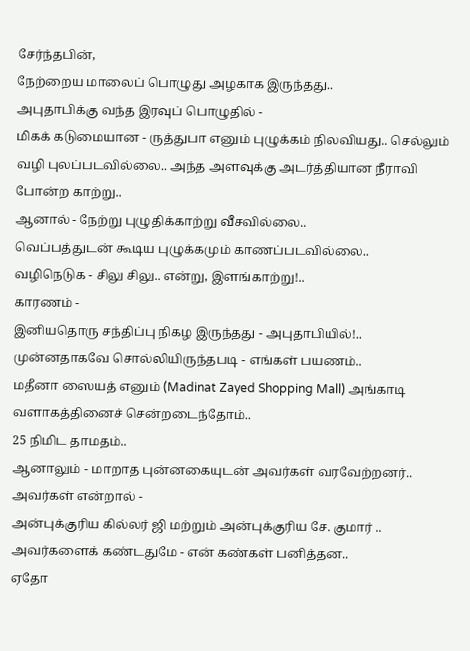சேர்ந்தபின்,
நேற்றைய மாலைப் பொழுது அழகாக இருந்தது..
அபுதாபிக்கு வந்த இரவுப் பொழுதில் -
மிகக் கடுமையான - ருத்துபா எனும் புழுக்கம் நிலவியது.. செல்லும் வழி புலப்படவில்லை.. அந்த அளவுக்கு அடர்த்தியான நீராவி போன்ற காற்று..
ஆனால் - நேற்று புழுதிக்காற்று வீசவில்லை..
வெப்பத்துடன் கூடிய புழுக்கமும் காணப்படவில்லை..
வழிநெடுக - சிலு சிலு.. என்று, இளங்காற்று!..
காரணம் -
இனியதொரு சந்திப்பு நிகழ இருந்தது - அபுதாபியில்!..
முன்னதாகவே சொல்லியிருந்தபடி - எங்கள் பயணம்..
மதீனா ஸையத் எனும் (Madinat Zayed Shopping Mall) அங்காடி வளாகத்தினைச் சென்றடைந்தோம்..
25 நிமிட தாமதம்..
ஆனாலும் - மாறாத புன்னகையுடன் அவர்கள் வரவேற்றனர்..
அவர்கள் என்றால் -
அன்புக்குரிய கில்லர் ஜி மற்றும் அன்புக்குரிய சே. குமார் ..
அவர்களைக் கண்டதுமே - என் கண்கள் பனித்தன..
ஏதோ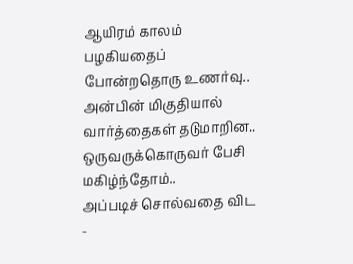ஆயிரம் காலம் பழகியதைப் போன்றதொரு உணர்வு..
அன்பின் மிகுதியால் வார்த்தைகள் தடுமாறின..
ஒருவருக்கொருவர் பேசி மகிழ்ந்தோம்..
அப்படிச் சொல்வதை விட -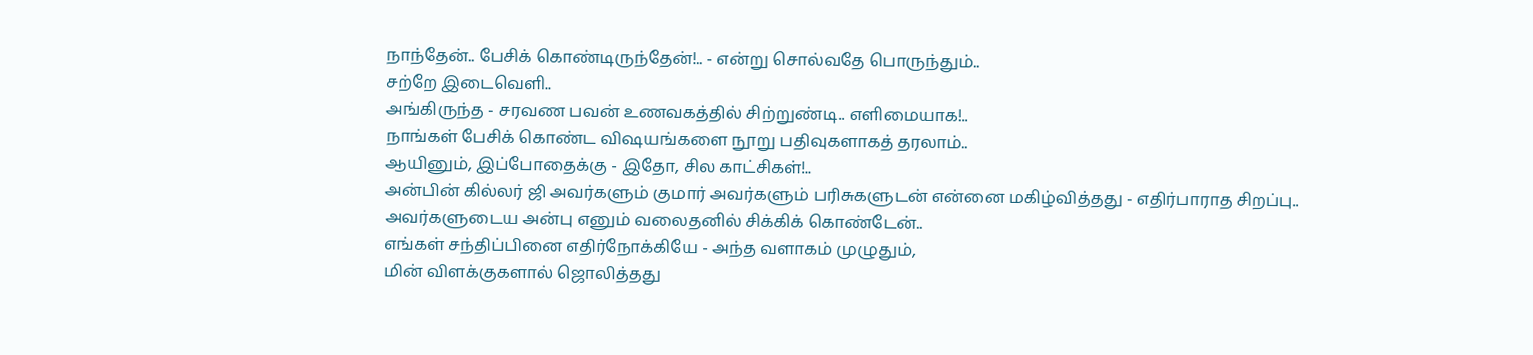நாந்தேன்.. பேசிக் கொண்டிருந்தேன்!.. - என்று சொல்வதே பொருந்தும்..
சற்றே இடைவெளி..
அங்கிருந்த - சரவண பவன் உணவகத்தில் சிற்றுண்டி.. எளிமையாக!..
நாங்கள் பேசிக் கொண்ட விஷயங்களை நூறு பதிவுகளாகத் தரலாம்..
ஆயினும், இப்போதைக்கு - இதோ, சில காட்சிகள்!..
அன்பின் கில்லர் ஜி அவர்களும் குமார் அவர்களும் பரிசுகளுடன் என்னை மகிழ்வித்தது - எதிர்பாராத சிறப்பு..
அவர்களுடைய அன்பு எனும் வலைதனில் சிக்கிக் கொண்டேன்..
எங்கள் சந்திப்பினை எதிர்நோக்கியே - அந்த வளாகம் முழுதும்,
மின் விளக்குகளால் ஜொலித்தது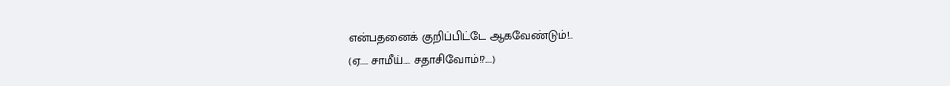என்பதனைக் குறிப்பிட்டே ஆகவேண்டும்!..
(ஏ.... சாமீய்.... சதாசிவோம்!?....)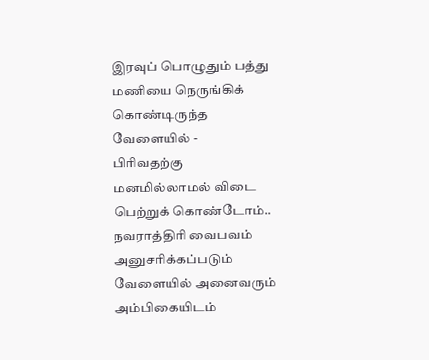இரவுப் பொழுதும் பத்து மணியை நெருங்கிக் கொண்டிருந்த வேளையில் -
பிரிவதற்கு மனமில்லாமல் விடை பெற்றுக் கொண்டோம்..
நவராத்திரி வைபவம் அனுசரிக்கப்படும் வேளையில் அனைவரும் அம்பிகையிடம்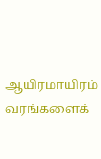ஆயிரமாயிரம் வரங்களைக்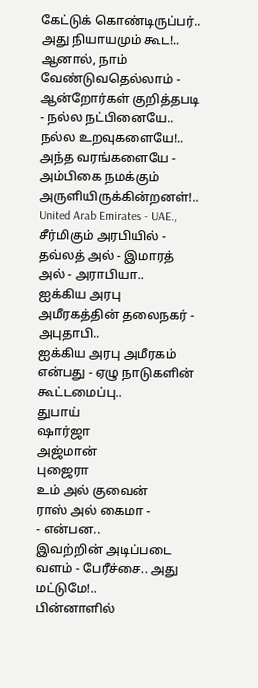கேட்டுக் கொண்டிருப்பர்..
அது நியாயமும் கூட!..
ஆனால், நாம் வேண்டுவதெல்லாம் -
ஆன்றோர்கள் குறித்தபடி - நல்ல நட்பினையே.. நல்ல உறவுகளையே!..
அந்த வரங்களையே - அம்பிகை நமக்கும் அருளியிருக்கின்றனள்!..
United Arab Emirates - UAE.,
சீர்மிகும் அரபியில் - தவ்லத் அல் - இமாரத் அல் - அராபியா..
ஐக்கிய அரபு அமீரகத்தின் தலைநகர் - அபுதாபி..
ஐக்கிய அரபு அமீரகம் என்பது - ஏழு நாடுகளின் கூட்டமைப்பு..
துபாய்
ஷார்ஜா
அஜ்மான்
புஜைரா
உம் அல் குவைன்
ராஸ் அல் கைமா -
- என்பன..
இவற்றின் அடிப்படை வளம் - பேரீச்சை.. அது மட்டுமே!..
பின்னாளில்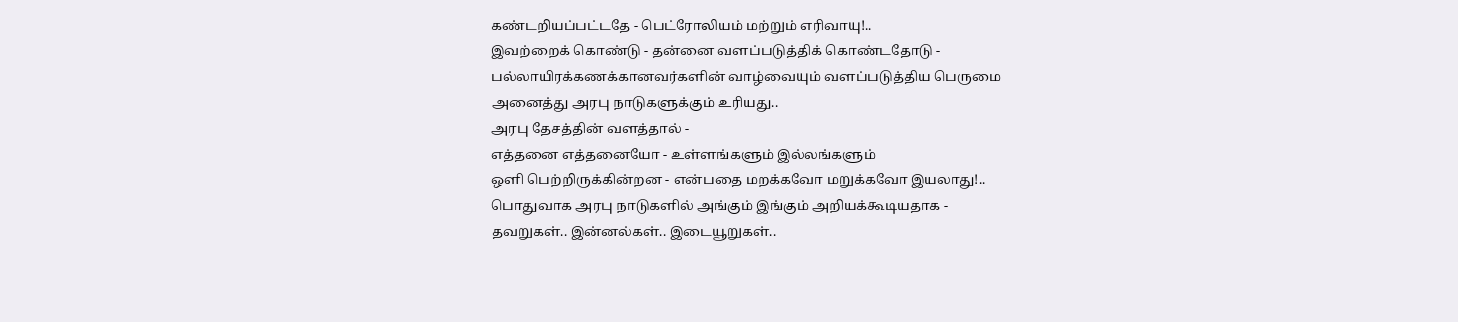கண்டறியப்பட்டதே - பெட்ரோலியம் மற்றும் எரிவாயு!..
இவற்றைக் கொண்டு - தன்னை வளப்படுத்திக் கொண்டதோடு -
பல்லாயிரக்கணக்கானவர்களின் வாழ்வையும் வளப்படுத்திய பெருமை
அனைத்து அரபு நாடுகளுக்கும் உரியது..
அரபு தேசத்தின் வளத்தால் -
எத்தனை எத்தனையோ - உள்ளங்களும் இல்லங்களும்
ஒளி பெற்றிருக்கின்றன - என்பதை மறக்கவோ மறுக்கவோ இயலாது!..
பொதுவாக அரபு நாடுகளில் அங்கும் இங்கும் அறியக்கூடியதாக -
தவறுகள்.. இன்னல்கள்.. இடையூறுகள்..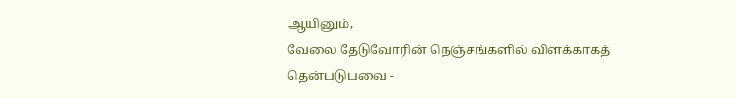ஆயினும்,
வேலை தேடுவோரின் நெஞ்சங்களில் விளக்காகத் தென்படுபவை -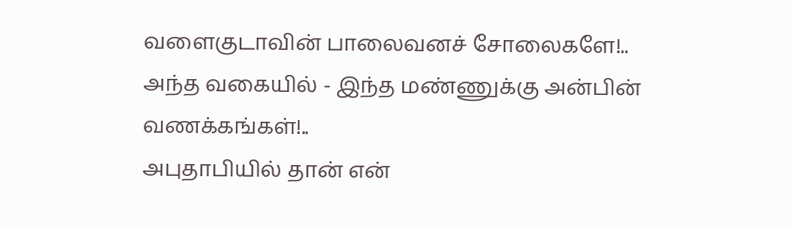வளைகுடாவின் பாலைவனச் சோலைகளே!..
அந்த வகையில் - இந்த மண்ணுக்கு அன்பின் வணக்கங்கள்!..
அபுதாபியில் தான் என்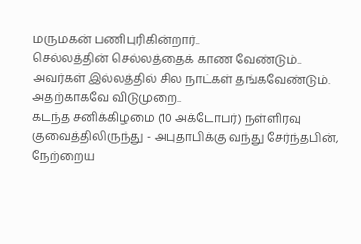மருமகன் பணிபுரிகின்றார்..
செல்லத்தின் செல்லத்தைக் காண வேண்டும்..
அவர்கள் இல்லத்தில் சில நாட்கள் தங்கவேண்டும். அதற்காகவே விடுமுறை..
கடந்த சனிக்கிழமை (10 அக்டோபர்) நள்ளிரவு குவைத்திலிருந்து - அபுதாபிக்கு வந்து சேர்ந்தபின்,
நேற்றைய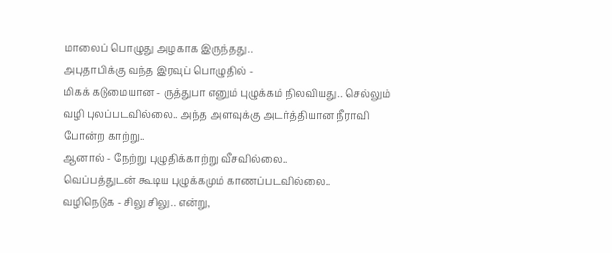மாலைப் பொழுது அழகாக இருந்தது..
அபுதாபிக்கு வந்த இரவுப் பொழுதில் -
மிகக் கடுமையான - ருத்துபா எனும் புழுக்கம் நிலவியது.. செல்லும் வழி புலப்படவில்லை.. அந்த அளவுக்கு அடர்த்தியான நீராவி போன்ற காற்று..
ஆனால் - நேற்று புழுதிக்காற்று வீசவில்லை..
வெப்பத்துடன் கூடிய புழுக்கமும் காணப்படவில்லை..
வழிநெடுக - சிலு சிலு.. என்று,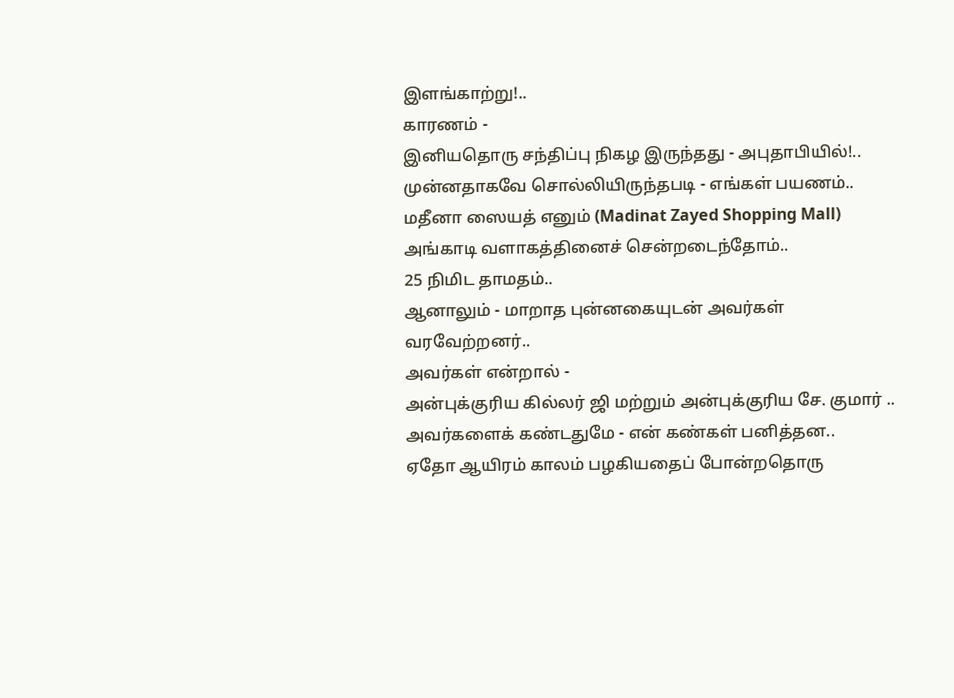இளங்காற்று!..
காரணம் -
இனியதொரு சந்திப்பு நிகழ இருந்தது - அபுதாபியில்!..
முன்னதாகவே சொல்லியிருந்தபடி - எங்கள் பயணம்..
மதீனா ஸையத் எனும் (Madinat Zayed Shopping Mall) அங்காடி வளாகத்தினைச் சென்றடைந்தோம்..
25 நிமிட தாமதம்..
ஆனாலும் - மாறாத புன்னகையுடன் அவர்கள் வரவேற்றனர்..
அவர்கள் என்றால் -
அன்புக்குரிய கில்லர் ஜி மற்றும் அன்புக்குரிய சே. குமார் ..
அவர்களைக் கண்டதுமே - என் கண்கள் பனித்தன..
ஏதோ ஆயிரம் காலம் பழகியதைப் போன்றதொரு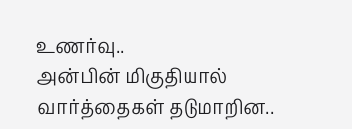உணர்வு..
அன்பின் மிகுதியால் வார்த்தைகள் தடுமாறின..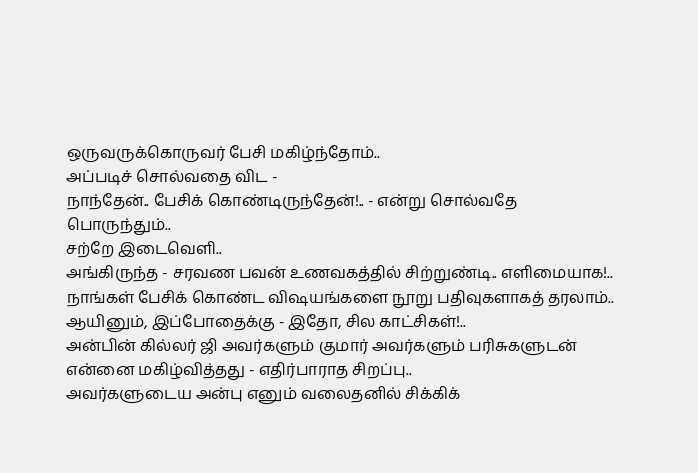ஒருவருக்கொருவர் பேசி மகிழ்ந்தோம்..
அப்படிச் சொல்வதை விட -
நாந்தேன்.. பேசிக் கொண்டிருந்தேன்!.. - என்று சொல்வதே பொருந்தும்..
சற்றே இடைவெளி..
அங்கிருந்த - சரவண பவன் உணவகத்தில் சிற்றுண்டி.. எளிமையாக!..
நாங்கள் பேசிக் கொண்ட விஷயங்களை நூறு பதிவுகளாகத் தரலாம்..
ஆயினும், இப்போதைக்கு - இதோ, சில காட்சிகள்!..
அன்பின் கில்லர் ஜி அவர்களும் குமார் அவர்களும் பரிசுகளுடன் என்னை மகிழ்வித்தது - எதிர்பாராத சிறப்பு..
அவர்களுடைய அன்பு எனும் வலைதனில் சிக்கிக்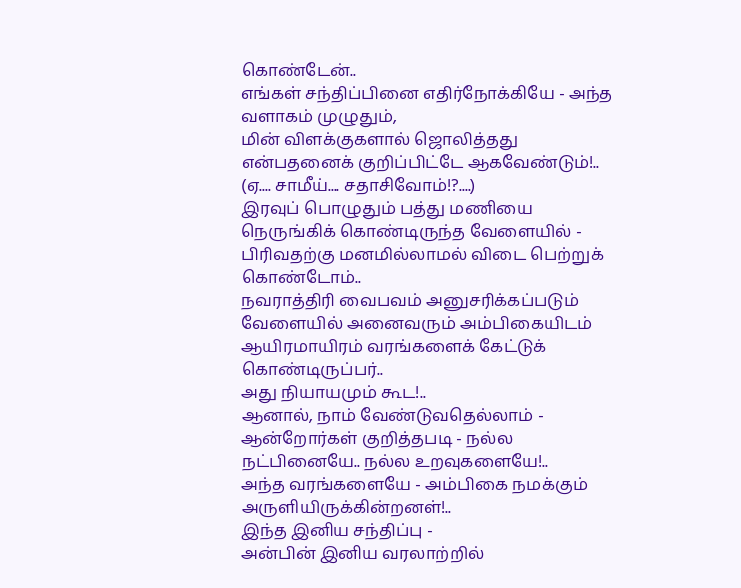கொண்டேன்..
எங்கள் சந்திப்பினை எதிர்நோக்கியே - அந்த வளாகம் முழுதும்,
மின் விளக்குகளால் ஜொலித்தது என்பதனைக் குறிப்பிட்டே ஆகவேண்டும்!..
(ஏ.... சாமீய்.... சதாசிவோம்!?....)
இரவுப் பொழுதும் பத்து மணியை நெருங்கிக் கொண்டிருந்த வேளையில் -
பிரிவதற்கு மனமில்லாமல் விடை பெற்றுக் கொண்டோம்..
நவராத்திரி வைபவம் அனுசரிக்கப்படும் வேளையில் அனைவரும் அம்பிகையிடம் ஆயிரமாயிரம் வரங்களைக் கேட்டுக் கொண்டிருப்பர்..
அது நியாயமும் கூட!..
ஆனால், நாம் வேண்டுவதெல்லாம் -
ஆன்றோர்கள் குறித்தபடி - நல்ல நட்பினையே.. நல்ல உறவுகளையே!..
அந்த வரங்களையே - அம்பிகை நமக்கும் அருளியிருக்கின்றனள்!..
இந்த இனிய சந்திப்பு -
அன்பின் இனிய வரலாற்றில்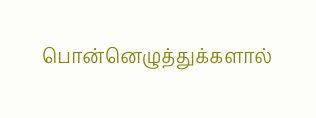பொன்னெழுத்துக்களால்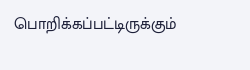பொறிக்கப்பட்டிருக்கும்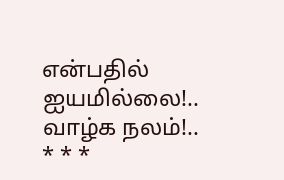என்பதில் ஐயமில்லை!..
வாழ்க நலம்!..
* * *